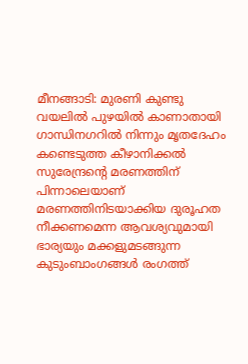മീനങ്ങാടി: മുരണി കുണ്ടു വയലിൽ പുഴയിൽ കാണാതായി ഗാന്ധിനഗറിൽ നിന്നും മൃതദേഹം കണ്ടെടുത്ത കീഴാനിക്കൽ സുരേന്ദ്രൻ്റെ മരണത്തിന് പിന്നാലെയാണ് മരണത്തിനിടയാക്കിയ ദുരൂഹത നീക്കണമെന്ന ആവശ്യവുമായി ഭാര്യയും മക്കളുമടങ്ങുന്ന കുടുംബാംഗങ്ങൾ രംഗത്ത്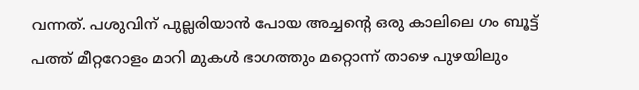വന്നത്. പശുവിന് പുല്ലരിയാൻ പോയ അച്ചൻ്റെ ഒരു കാലിലെ ഗം ബൂട്ട് പത്ത് മീറ്ററോളം മാറി മുകൾ ഭാഗത്തും മറ്റൊന്ന് താഴെ പുഴയിലും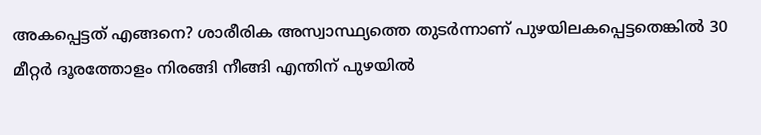അകപ്പെട്ടത് എങ്ങനെ? ശാരീരിക അസ്വാസ്ഥ്യത്തെ തുടർന്നാണ് പുഴയിലകപ്പെട്ടതെങ്കിൽ 30 മീറ്റർ ദൂരത്തോളം നിരങ്ങി നീങ്ങി എന്തിന് പുഴയിൽ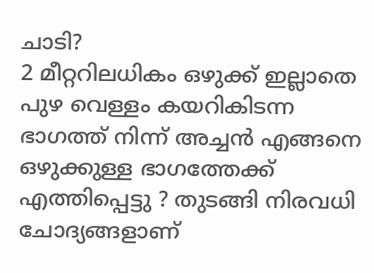ചാടി?
2 മീറ്ററിലധികം ഒഴുക്ക് ഇല്ലാതെ പുഴ വെള്ളം കയറികിടന്ന ഭാഗത്ത് നിന്ന് അച്ചൻ എങ്ങനെ ഒഴുക്കുള്ള ഭാഗത്തേക്ക് എത്തിപ്പെട്ടു ? തുടങ്ങി നിരവധി ചോദ്യങ്ങളാണ്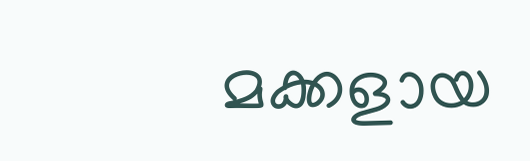മക്കളായ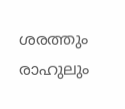ശരത്തും രാഹുലും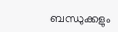ബന്ധുക്കളും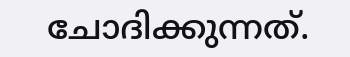ചോദിക്കുന്നത്.